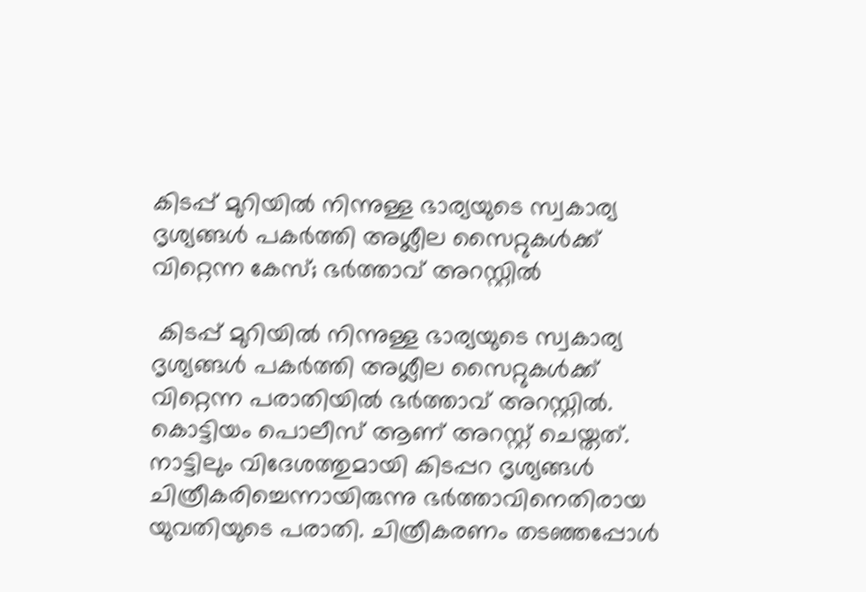കിടപ്പ് മുറിയിൽ നിന്നുള്ള ഭാര്യയുടെ സ്വകാര്യ ദൃശ്യങ്ങൾ പകർത്തി അശ്ലീല സൈറ്റുകൾക്ക് വിറ്റെന്ന കേസ്; ഭർത്താവ് അറസ്റ്റിൽ

 കിടപ്പ് മുറിയിൽ നിന്നുള്ള ഭാര്യയുടെ സ്വകാര്യ ദൃശ്യങ്ങൾ പകർത്തി അശ്ലീല സൈറ്റുകൾക്ക് വിറ്റെന്ന പരാതിയിൽ ഭർത്താവ് അറസ്റ്റിൽ. കൊട്ടിയം പൊലീസ് ആണ് അറസ്റ്റ് ചെയ്തത്. നാട്ടിലും വിദേശത്തുമായി കിടപ്പറ ദൃശ്യങ്ങൾ ചിത്രീകരിച്ചെന്നായിരുന്നു ഭർത്താവിനെതിരായ യുവതിയുടെ പരാതി. ചിത്രീകരണം തടഞ്ഞപ്പോൾ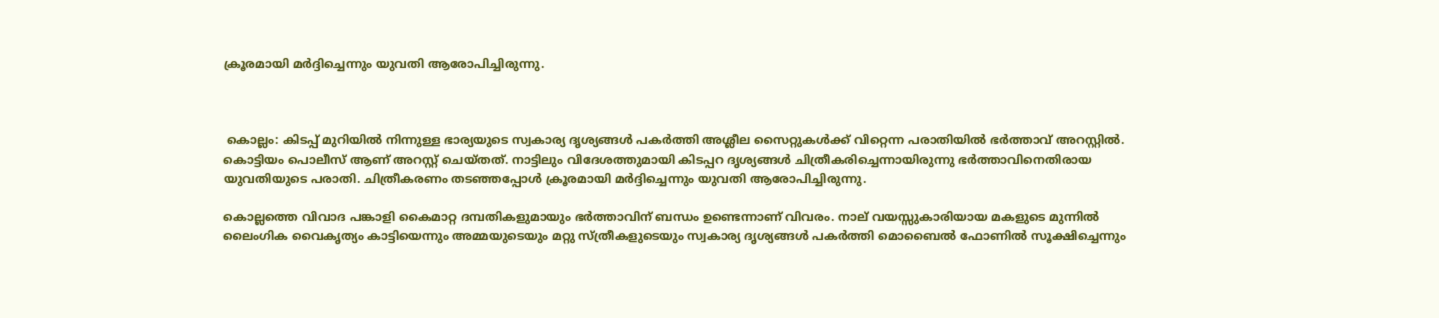ക്രൂരമായി മർദ്ദിച്ചെന്നും യുവതി ആരോപിച്ചിരുന്നു.



 കൊല്ലം: കിടപ്പ് മുറിയിൽ നിന്നുള്ള ഭാര്യയുടെ സ്വകാര്യ ദൃശ്യങ്ങൾ പകർത്തി അശ്ലീല സൈറ്റുകൾക്ക് വിറ്റെന്ന പരാതിയിൽ ഭർത്താവ് അറസ്റ്റിൽ. കൊട്ടിയം പൊലീസ് ആണ് അറസ്റ്റ് ചെയ്തത്. നാട്ടിലും വിദേശത്തുമായി കിടപ്പറ ദൃശ്യങ്ങൾ ചിത്രീകരിച്ചെന്നായിരുന്നു ഭർത്താവിനെതിരായ യുവതിയുടെ പരാതി. ചിത്രീകരണം തടഞ്ഞപ്പോൾ ക്രൂരമായി മർദ്ദിച്ചെന്നും യുവതി ആരോപിച്ചിരുന്നു.

കൊല്ലത്തെ വിവാദ പങ്കാളി കൈമാറ്റ ദമ്പതികളുമായും ഭർത്താവിന് ബന്ധം ഉണ്ടെന്നാണ് വിവരം. നാല് വയസ്സുകാരിയായ മകളുടെ മുന്നിൽ ലൈംഗിക വൈകൃത്യം കാട്ടിയെന്നും അമ്മയുടെയും മറ്റു സ്ത്രീകളുടെയും സ്വകാര്യ ദൃശ്യങ്ങൾ പകർത്തി മൊബൈൽ ഫോണിൽ സൂക്ഷിച്ചെന്നും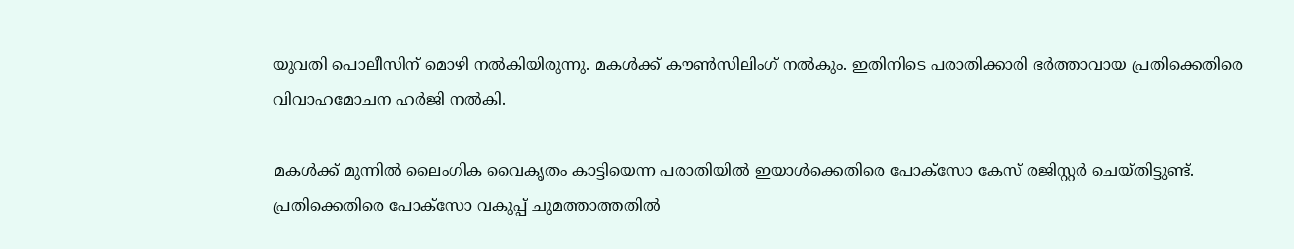യുവതി പൊലീസിന് മൊഴി നൽകിയിരുന്നു. മകൾക്ക് കൗൺസിലിംഗ് നൽകും. ഇതിനിടെ പരാതിക്കാരി ഭർത്താവായ പ്രതിക്കെതിരെ വിവാഹമോചന ഹർജി നൽകി.

മകൾക്ക് മുന്നിൽ ലൈംഗിക വൈകൃതം കാട്ടിയെന്ന പരാതിയിൽ ഇയാൾക്കെതിരെ പോക്‌സോ കേസ് രജിസ്റ്റർ ചെയ്തിട്ടുണ്ട്. പ്രതിക്കെതിരെ പോക്സോ വകുപ്പ് ചുമത്താത്തതിൽ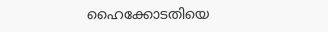ഹൈക്കോടതിയെ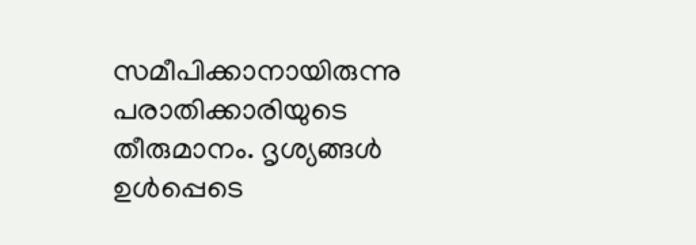സമീപിക്കാനായിരുന്നു പരാതിക്കാരിയുടെ തീരുമാനം. ദൃശ്യങ്ങൾ ഉൾപ്പെടെ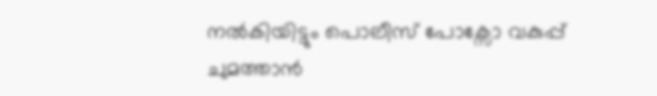നൽകിയിട്ടും പൊലീസ് പോക്സോ വകുപ്പ് ചുമത്താൻ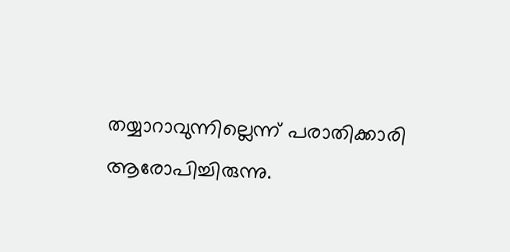തയ്യാറാവുന്നില്ലെന്ന് പരാതിക്കാരി ആരോപിച്ചിരുന്നു.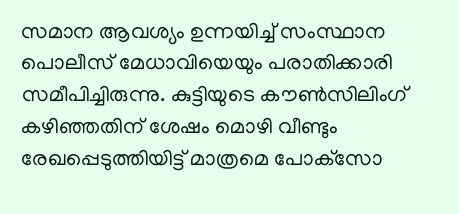സമാന ആവശ്യം ഉന്നയിച്ച് സംസ്ഥാന പൊലീസ് മേധാവിയെയും പരാതിക്കാരി സമീപിച്ചിരുന്നു. കുട്ടിയുടെ കൗൺസിലിംഗ് കഴിഞ്ഞതിന് ശേഷം മൊഴി വീണ്ടും രേഖപ്പെടുത്തിയിട്ട് മാത്രമെ പോക്‌സോ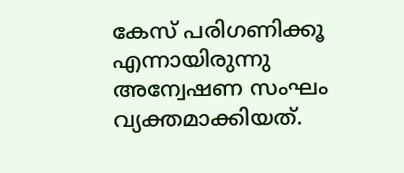കേസ് പരിഗണിക്കൂ എന്നായിരുന്നു അന്വേഷണ സംഘം വ്യക്തമാക്കിയത്.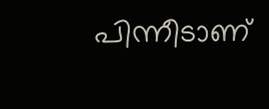പിന്നീടാണ്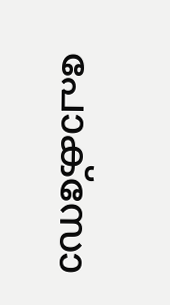പോക്‌സോ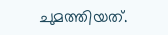ചുമത്തിയത്.